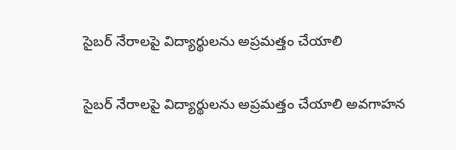సైబర్ నేరాలపై విద్యార్థులను అప్రమత్తం చేయాలి

సైబర్ నేరాలపై విద్యార్థులను అప్రమత్తం చేయాలి అవగాహన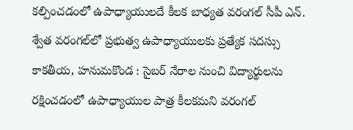కల్పించడంలో ఉపాధ్యాయులదే కీలక బాధ్యత వ‌రంగ‌ల్ సీపీ ఎన్. శ్వేత వరంగల్‌లో ప్రభుత్వ ఉపాధ్యాయులకు ప్రత్యేక సదస్సు కాకతీయ, హనుమకొండ : సైబర్ నేరాల నుంచి విద్యార్థులను రక్షించడంలో ఉపాధ్యాయుల పాత్ర కీలకమని వరంగల్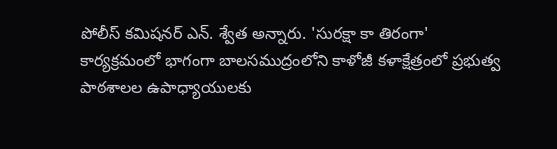పోలీస్ కమిషనర్ ఎన్. శ్వేత అన్నారు. 'సురక్షా కా తిరంగా' కార్యక్రమంలో భాగంగా బాలసముద్రంలోని కాళోజీ కళాక్షేత్రంలో ప్రభుత్వ పాఠశాలల ఉపాధ్యాయులకు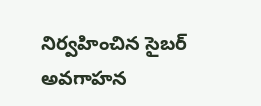నిర్వహించిన సైబర్ అవగాహన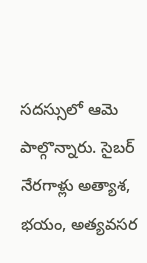సదస్సులో ఆమె పాల్గొన్నారు. సైబర్ నేరగాళ్లు అత్యాశ, భయం, అత్యవసర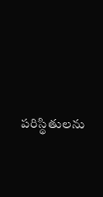పరిస్థితులను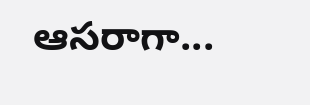ఆసరాగా...